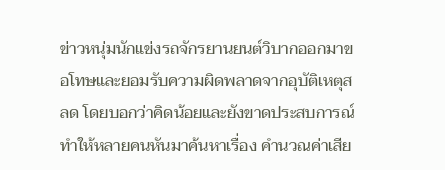ข่าวหนุ่มนักแข่งรถจักรยานยนต์วิบากออกมาขอโทษและยอมรับความผิดพลาดจากอุบัติเหตุสลด โดยบอกว่าคิดน้อยและยังขาดประสบการณ์ ทำให้หลายคนหันมาค้นหาเรื่อง คำนวณค่าเสีย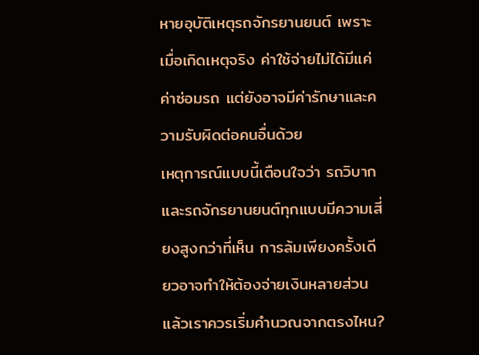หายอุบัติเหตุรถจักรยานยนต์ เพราะเมื่อเกิดเหตุจริง ค่าใช้จ่ายไม่ได้มีแค่ค่าซ่อมรถ แต่ยังอาจมีค่ารักษาและความรับผิดต่อคนอื่นด้วย
เหตุการณ์แบบนี้เตือนใจว่า รถวิบากและรถจักรยานยนต์ทุกแบบมีความเสี่ยงสูงกว่าที่เห็น การล้มเพียงครั้งเดียวอาจทำให้ต้องจ่ายเงินหลายส่วน แล้วเราควรเริ่มคำนวณจากตรงไหน?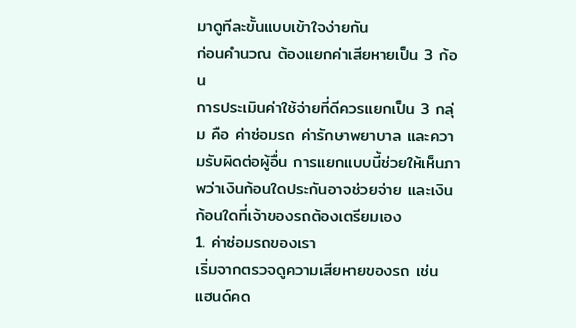มาดูทีละขั้นแบบเข้าใจง่ายกัน
ก่อนคำนวณ ต้องแยกค่าเสียหายเป็น 3 ก้อน
การประเมินค่าใช้จ่ายที่ดีควรแยกเป็น 3 กลุ่ม คือ ค่าซ่อมรถ ค่ารักษาพยาบาล และความรับผิดต่อผู้อื่น การแยกแบบนี้ช่วยให้เห็นภาพว่าเงินก้อนใดประกันอาจช่วยจ่าย และเงินก้อนใดที่เจ้าของรถต้องเตรียมเอง
1. ค่าซ่อมรถของเรา
เริ่มจากตรวจดูความเสียหายของรถ เช่น แฮนด์คด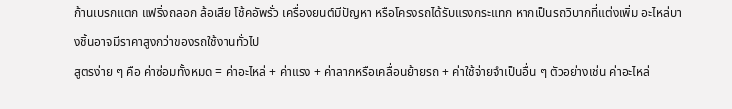ก้านเบรกแตก แฟริ่งถลอก ล้อเสีย โช้คอัพรั่ว เครื่องยนต์มีปัญหา หรือโครงรถได้รับแรงกระแทก หากเป็นรถวิบากที่แต่งเพิ่ม อะไหล่บางชิ้นอาจมีราคาสูงกว่าของรถใช้งานทั่วไป
สูตรง่าย ๆ คือ ค่าซ่อมทั้งหมด = ค่าอะไหล่ + ค่าแรง + ค่าลากหรือเคลื่อนย้ายรถ + ค่าใช้จ่ายจำเป็นอื่น ๆ ตัวอย่างเช่น ค่าอะไหล่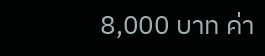8,000 บาท ค่า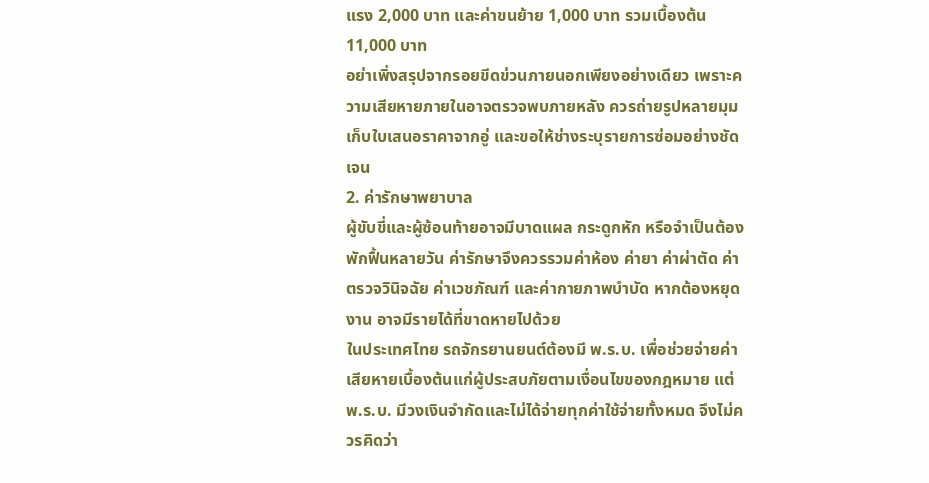แรง 2,000 บาท และค่าขนย้าย 1,000 บาท รวมเบื้องต้น 11,000 บาท
อย่าเพิ่งสรุปจากรอยขีดข่วนภายนอกเพียงอย่างเดียว เพราะความเสียหายภายในอาจตรวจพบภายหลัง ควรถ่ายรูปหลายมุม เก็บใบเสนอราคาจากอู่ และขอให้ช่างระบุรายการซ่อมอย่างชัดเจน
2. ค่ารักษาพยาบาล
ผู้ขับขี่และผู้ซ้อนท้ายอาจมีบาดแผล กระดูกหัก หรือจำเป็นต้องพักฟื้นหลายวัน ค่ารักษาจึงควรรวมค่าห้อง ค่ายา ค่าผ่าตัด ค่าตรวจวินิจฉัย ค่าเวชภัณฑ์ และค่ากายภาพบำบัด หากต้องหยุดงาน อาจมีรายได้ที่ขาดหายไปด้วย
ในประเทศไทย รถจักรยานยนต์ต้องมี พ.ร.บ. เพื่อช่วยจ่ายค่าเสียหายเบื้องต้นแก่ผู้ประสบภัยตามเงื่อนไขของกฎหมาย แต่ พ.ร.บ. มีวงเงินจำกัดและไม่ได้จ่ายทุกค่าใช้จ่ายทั้งหมด จึงไม่ควรคิดว่า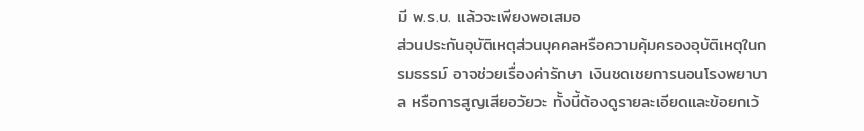มี พ.ร.บ. แล้วจะเพียงพอเสมอ
ส่วนประกันอุบัติเหตุส่วนบุคคลหรือความคุ้มครองอุบัติเหตุในกรมธรรม์ อาจช่วยเรื่องค่ารักษา เงินชดเชยการนอนโรงพยาบาล หรือการสูญเสียอวัยวะ ทั้งนี้ต้องดูรายละเอียดและข้อยกเว้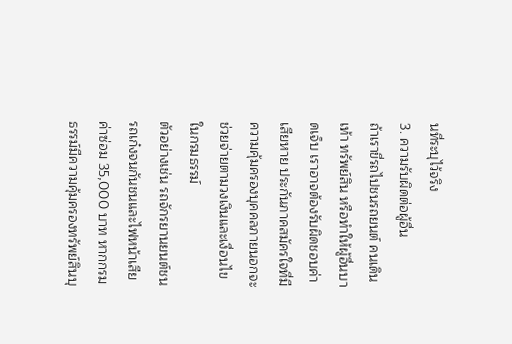นที่ระบุไว้จริง
3. ความรับผิดต่อผู้อื่น
ถ้าเราขี่รถไปชนรถยนต์ คนเดินเท้า ทรัพย์สิน หรือทำให้ผู้อื่นบาดเจ็บ เราอาจต้องรับผิดชอบค่าเสียหาย ประกันภาคสมัครใจที่มีความคุ้มครองบุคคลภายนอกจะช่วยจ่ายตามวงเงินและเงื่อนไขในกรมธรรม์
ตัวอย่างเช่น รถจักรยานยนต์ชนรถเก๋งจนกันชนและไฟหน้าเสีย ค่าซ่อม 35,000 บาท หากกรมธรรม์มีความคุ้มครองทรัพย์สินบุ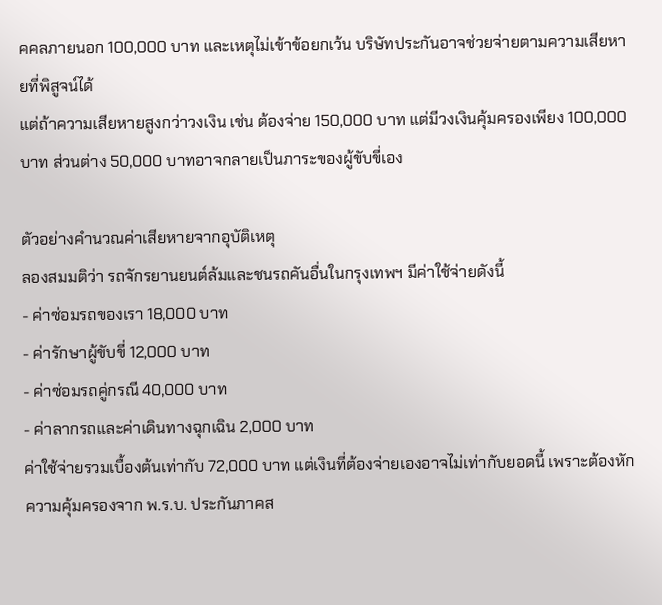คคลภายนอก 100,000 บาท และเหตุไม่เข้าข้อยกเว้น บริษัทประกันอาจช่วยจ่ายตามความเสียหายที่พิสูจน์ได้
แต่ถ้าความเสียหายสูงกว่าวงเงิน เช่น ต้องจ่าย 150,000 บาท แต่มีวงเงินคุ้มครองเพียง 100,000 บาท ส่วนต่าง 50,000 บาทอาจกลายเป็นภาระของผู้ขับขี่เอง

ตัวอย่างคำนวณค่าเสียหายจากอุบัติเหตุ
ลองสมมติว่า รถจักรยานยนต์ล้มและชนรถคันอื่นในกรุงเทพฯ มีค่าใช้จ่ายดังนี้
- ค่าซ่อมรถของเรา 18,000 บาท
- ค่ารักษาผู้ขับขี่ 12,000 บาท
- ค่าซ่อมรถคู่กรณี 40,000 บาท
- ค่าลากรถและค่าเดินทางฉุกเฉิน 2,000 บาท
ค่าใช้จ่ายรวมเบื้องต้นเท่ากับ 72,000 บาท แต่เงินที่ต้องจ่ายเองอาจไม่เท่ากับยอดนี้ เพราะต้องหักความคุ้มครองจาก พ.ร.บ. ประกันภาคส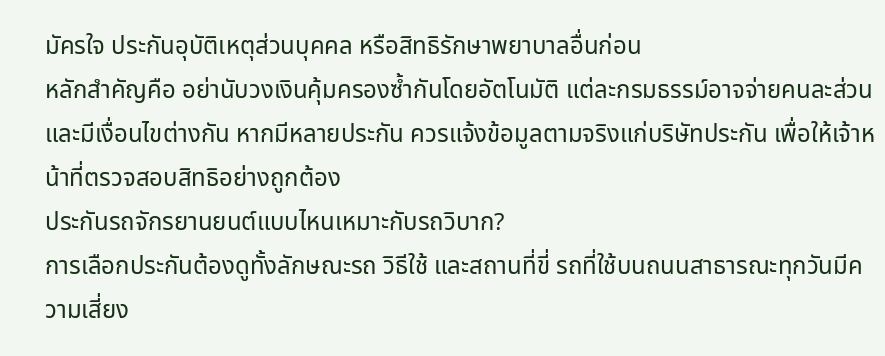มัครใจ ประกันอุบัติเหตุส่วนบุคคล หรือสิทธิรักษาพยาบาลอื่นก่อน
หลักสำคัญคือ อย่านับวงเงินคุ้มครองซ้ำกันโดยอัตโนมัติ แต่ละกรมธรรม์อาจจ่ายคนละส่วน และมีเงื่อนไขต่างกัน หากมีหลายประกัน ควรแจ้งข้อมูลตามจริงแก่บริษัทประกัน เพื่อให้เจ้าหน้าที่ตรวจสอบสิทธิอย่างถูกต้อง
ประกันรถจักรยานยนต์แบบไหนเหมาะกับรถวิบาก?
การเลือกประกันต้องดูทั้งลักษณะรถ วิธีใช้ และสถานที่ขี่ รถที่ใช้บนถนนสาธารณะทุกวันมีความเสี่ยง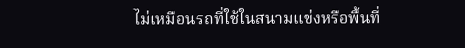ไม่เหมือนรถที่ใช้ในสนามแข่งหรือพื้นที่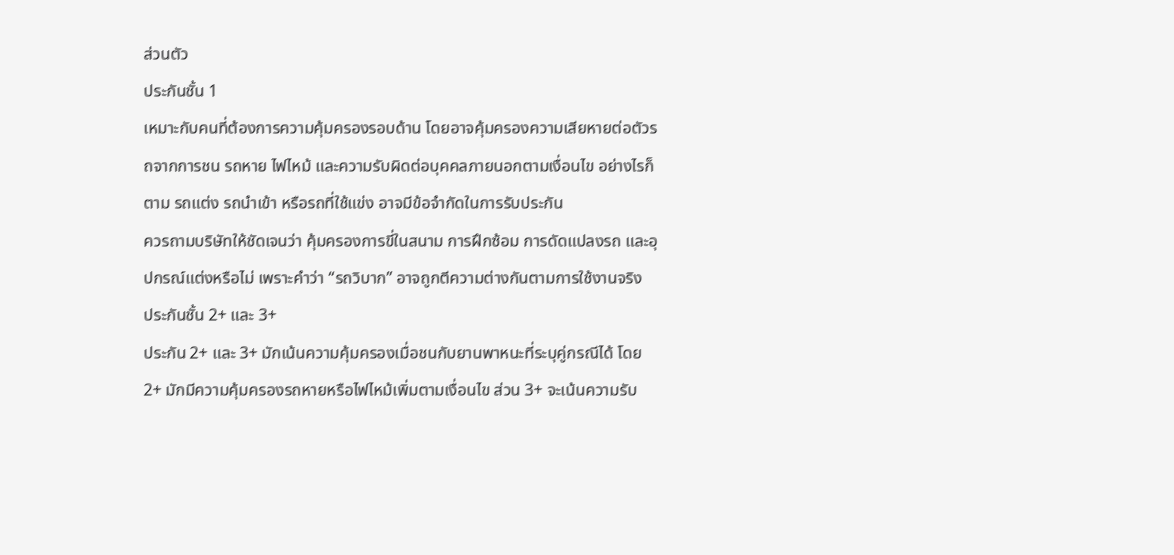ส่วนตัว
ประกันชั้น 1
เหมาะกับคนที่ต้องการความคุ้มครองรอบด้าน โดยอาจคุ้มครองความเสียหายต่อตัวรถจากการชน รถหาย ไฟไหม้ และความรับผิดต่อบุคคลภายนอกตามเงื่อนไข อย่างไรก็ตาม รถแต่ง รถนำเข้า หรือรถที่ใช้แข่ง อาจมีข้อจำกัดในการรับประกัน
ควรถามบริษัทให้ชัดเจนว่า คุ้มครองการขี่ในสนาม การฝึกซ้อม การดัดแปลงรถ และอุปกรณ์แต่งหรือไม่ เพราะคำว่า “รถวิบาก” อาจถูกตีความต่างกันตามการใช้งานจริง
ประกันชั้น 2+ และ 3+
ประกัน 2+ และ 3+ มักเน้นความคุ้มครองเมื่อชนกับยานพาหนะที่ระบุคู่กรณีได้ โดย 2+ มักมีความคุ้มครองรถหายหรือไฟไหม้เพิ่มตามเงื่อนไข ส่วน 3+ จะเน้นความรับ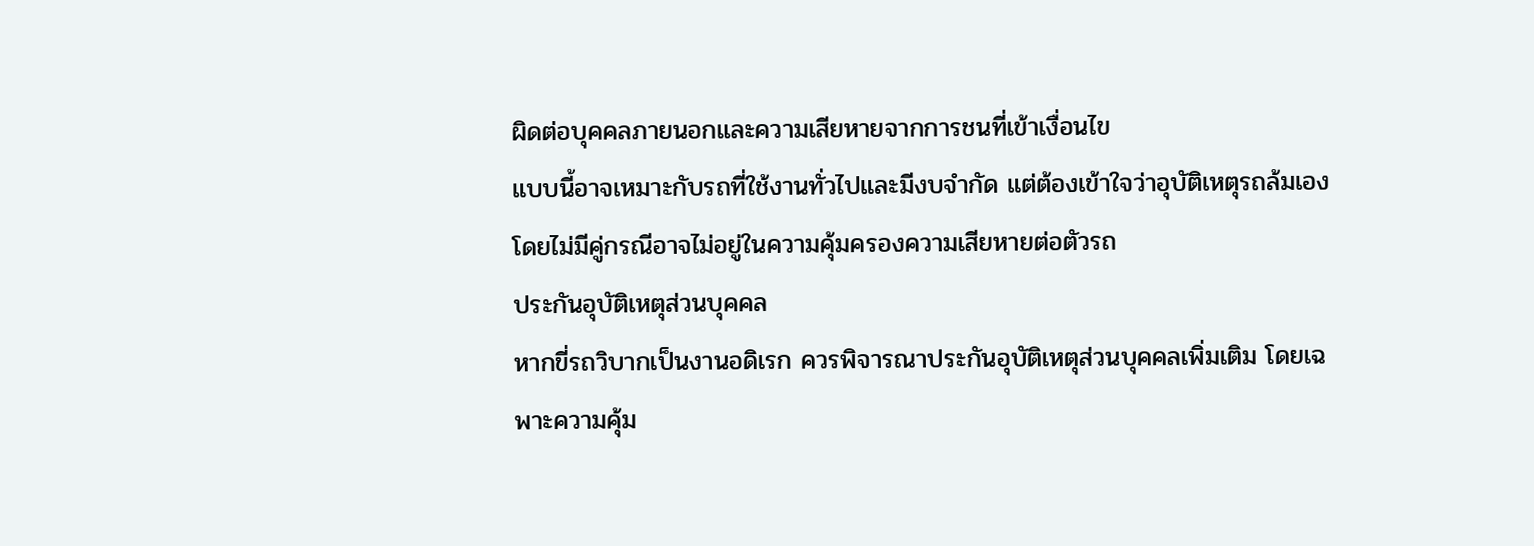ผิดต่อบุคคลภายนอกและความเสียหายจากการชนที่เข้าเงื่อนไข
แบบนี้อาจเหมาะกับรถที่ใช้งานทั่วไปและมีงบจำกัด แต่ต้องเข้าใจว่าอุบัติเหตุรถล้มเองโดยไม่มีคู่กรณีอาจไม่อยู่ในความคุ้มครองความเสียหายต่อตัวรถ
ประกันอุบัติเหตุส่วนบุคคล
หากขี่รถวิบากเป็นงานอดิเรก ควรพิจารณาประกันอุบัติเหตุส่วนบุคคลเพิ่มเติม โดยเฉพาะความคุ้ม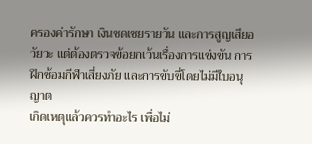ครองค่ารักษา เงินชดเชยรายวัน และการสูญเสียอวัยวะ แต่ต้องตรวจข้อยกเว้นเรื่องการแข่งขัน การฝึกซ้อมกีฬาเสี่ยงภัย และการขับขี่โดยไม่มีใบอนุญาต
เกิดเหตุแล้วควรทำอะไร เพื่อไม่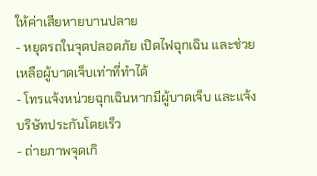ให้ค่าเสียหายบานปลาย
- หยุดรถในจุดปลอดภัย เปิดไฟฉุกเฉิน และช่วยเหลือผู้บาดเจ็บเท่าที่ทำได้
- โทรแจ้งหน่วยฉุกเฉินหากมีผู้บาดเจ็บ และแจ้งบริษัทประกันโดยเร็ว
- ถ่ายภาพจุดเกิ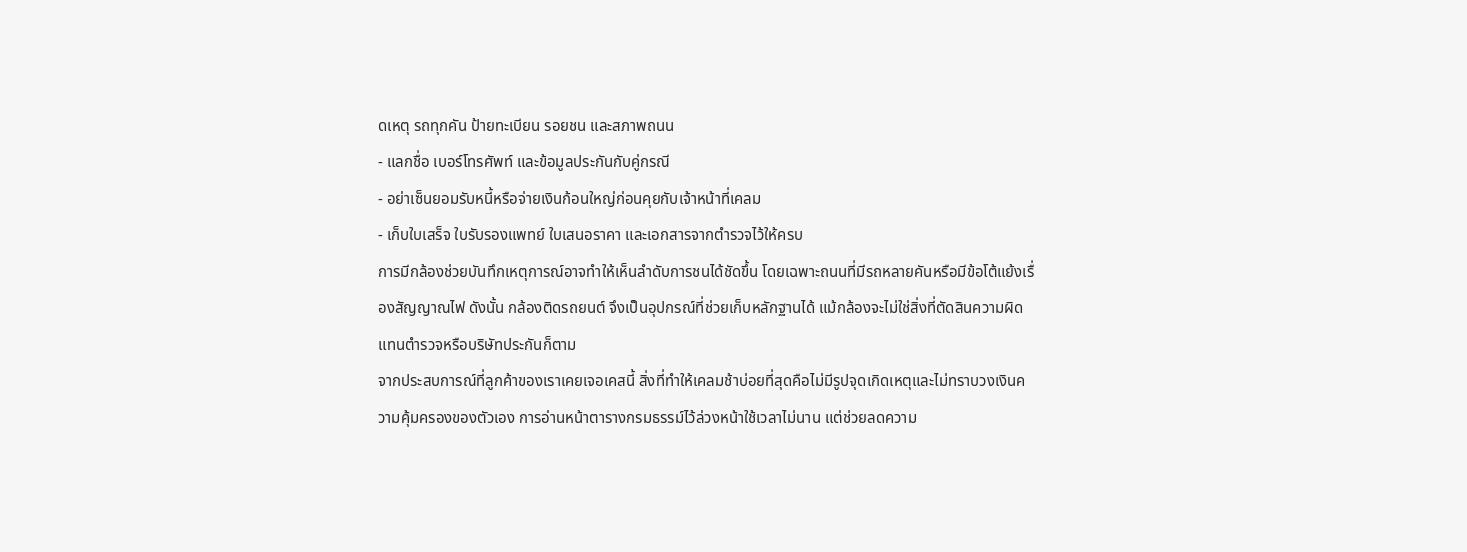ดเหตุ รถทุกคัน ป้ายทะเบียน รอยชน และสภาพถนน
- แลกชื่อ เบอร์โทรศัพท์ และข้อมูลประกันกับคู่กรณี
- อย่าเซ็นยอมรับหนี้หรือจ่ายเงินก้อนใหญ่ก่อนคุยกับเจ้าหน้าที่เคลม
- เก็บใบเสร็จ ใบรับรองแพทย์ ใบเสนอราคา และเอกสารจากตำรวจไว้ให้ครบ
การมีกล้องช่วยบันทึกเหตุการณ์อาจทำให้เห็นลำดับการชนได้ชัดขึ้น โดยเฉพาะถนนที่มีรถหลายคันหรือมีข้อโต้แย้งเรื่องสัญญาณไฟ ดังนั้น กล้องติดรถยนต์ จึงเป็นอุปกรณ์ที่ช่วยเก็บหลักฐานได้ แม้กล้องจะไม่ใช่สิ่งที่ตัดสินความผิดแทนตำรวจหรือบริษัทประกันก็ตาม
จากประสบการณ์ที่ลูกค้าของเราเคยเจอเคสนี้ สิ่งที่ทำให้เคลมช้าบ่อยที่สุดคือไม่มีรูปจุดเกิดเหตุและไม่ทราบวงเงินความคุ้มครองของตัวเอง การอ่านหน้าตารางกรมธรรม์ไว้ล่วงหน้าใช้เวลาไม่นาน แต่ช่วยลดความ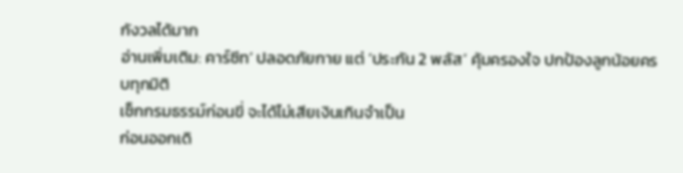กังวลได้มาก
อ่านเพิ่มเติม: คาร์ซีท’ ปลอดภัยกาย แต่ ‘ประกัน 2 พลัส’ คุ้มครองใจ ปกป้องลูกน้อยครบทุกมิติ
เช็กกรมธรรม์ก่อนขี่ จะได้ไม่เสียเงินเกินจำเป็น
ก่อนออกเดิ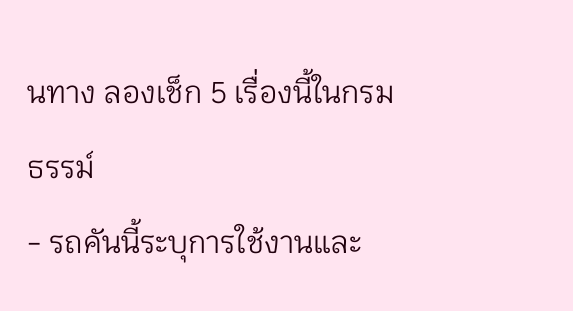นทาง ลองเช็ก 5 เรื่องนี้ในกรมธรรม์
- รถคันนี้ระบุการใช้งานและ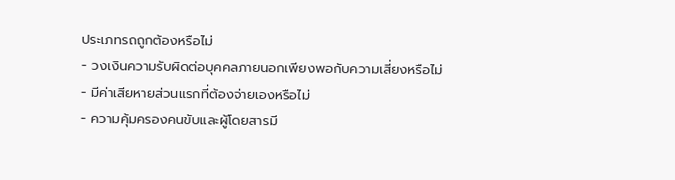ประเภทรถถูกต้องหรือไม่
- วงเงินความรับผิดต่อบุคคลภายนอกเพียงพอกับความเสี่ยงหรือไม่
- มีค่าเสียหายส่วนแรกที่ต้องจ่ายเองหรือไม่
- ความคุ้มครองคนขับและผู้โดยสารมี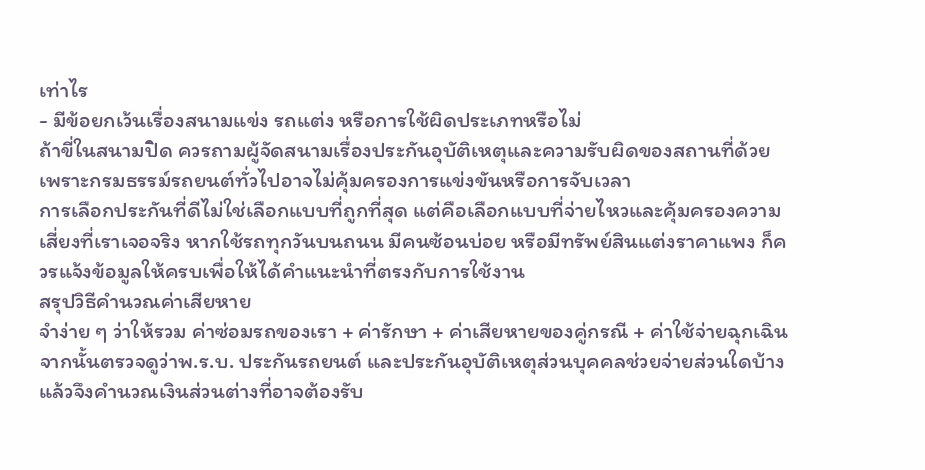เท่าไร
- มีข้อยกเว้นเรื่องสนามแข่ง รถแต่ง หรือการใช้ผิดประเภทหรือไม่
ถ้าขี่ในสนามปิด ควรถามผู้จัดสนามเรื่องประกันอุบัติเหตุและความรับผิดของสถานที่ด้วย เพราะกรมธรรม์รถยนต์ทั่วไปอาจไม่คุ้มครองการแข่งขันหรือการจับเวลา
การเลือกประกันที่ดีไม่ใช่เลือกแบบที่ถูกที่สุด แต่คือเลือกแบบที่จ่ายไหวและคุ้มครองความเสี่ยงที่เราเจอจริง หากใช้รถทุกวันบนถนน มีคนซ้อนบ่อย หรือมีทรัพย์สินแต่งราคาแพง ก็ควรแจ้งข้อมูลให้ครบเพื่อให้ได้คำแนะนำที่ตรงกับการใช้งาน
สรุปวิธีคำนวณค่าเสียหาย
จำง่าย ๆ ว่าให้รวม ค่าซ่อมรถของเรา + ค่ารักษา + ค่าเสียหายของคู่กรณี + ค่าใช้จ่ายฉุกเฉิน จากนั้นตรวจดูว่าพ.ร.บ. ประกันรถยนต์ และประกันอุบัติเหตุส่วนบุคคลช่วยจ่ายส่วนใดบ้าง แล้วจึงคำนวณเงินส่วนต่างที่อาจต้องรับ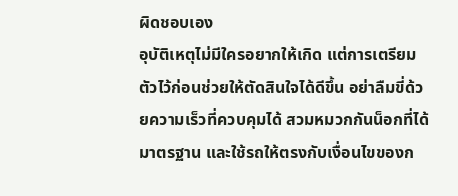ผิดชอบเอง
อุบัติเหตุไม่มีใครอยากให้เกิด แต่การเตรียมตัวไว้ก่อนช่วยให้ตัดสินใจได้ดีขึ้น อย่าลืมขี่ด้วยความเร็วที่ควบคุมได้ สวมหมวกกันน็อกที่ได้มาตรฐาน และใช้รถให้ตรงกับเงื่อนไขของก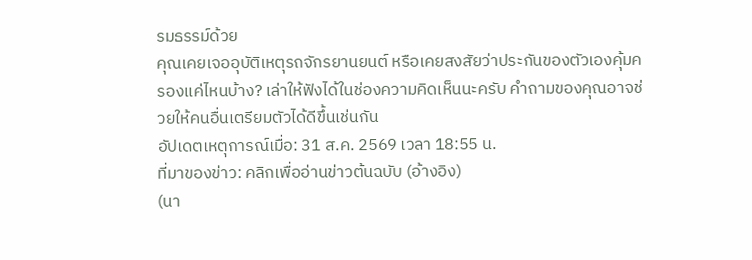รมธรรม์ด้วย
คุณเคยเจออุบัติเหตุรถจักรยานยนต์ หรือเคยสงสัยว่าประกันของตัวเองคุ้มครองแค่ไหนบ้าง? เล่าให้ฟังได้ในช่องความคิดเห็นนะครับ คำถามของคุณอาจช่วยให้คนอื่นเตรียมตัวได้ดีขึ้นเช่นกัน
อัปเดตเหตุการณ์เมื่อ: 31 ส.ค. 2569 เวลา 18:55 น.
ที่มาของข่าว: คลิกเพื่ออ่านข่าวต้นฉบับ (อ้างอิง)
(นา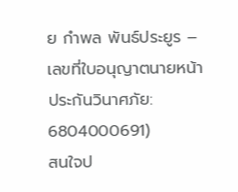ย กำพล พันธ์ประยูร – เลขที่ใบอนุญาตนายหน้าประกันวินาศภัย: 6804000691)
สนใจป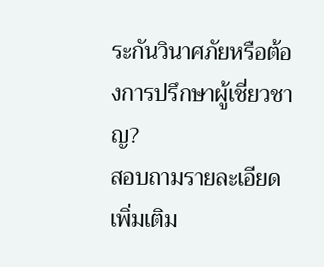ระกันวินาศภัยหรือต้องการปรึกษาผู้เชี่ยวชาญ?
สอบถามรายละเอียดเพิ่มเติม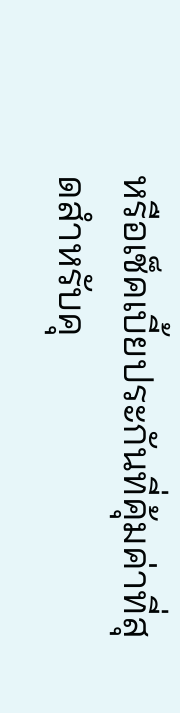หรือเช็คเบี้ยประกันที่คุ้มค่าที่สุดสำหรับคุ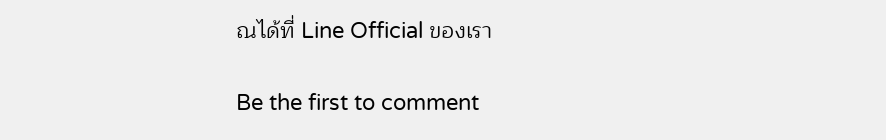ณได้ที่ Line Official ของเรา

Be the first to comment